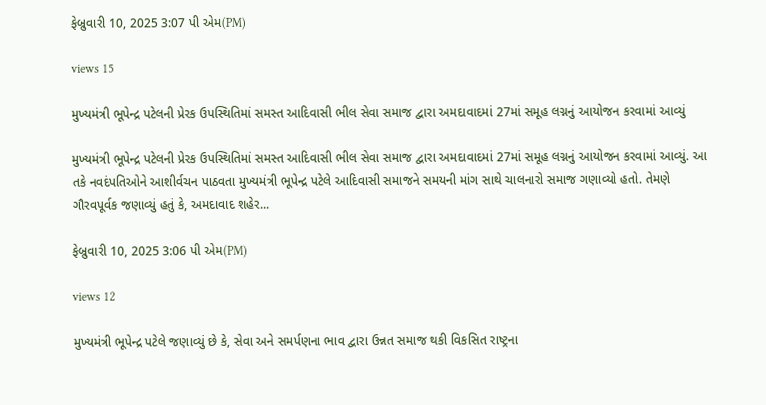ફેબ્રુવારી 10, 2025 3:07 પી એમ(PM)

views 15

મુખ્યમંત્રી ભૂપેન્દ્ર પટેલની પ્રેરક ઉપસ્થિતિમાં સમસ્ત આદિવાસી ભીલ સેવા સમાજ દ્વારા અમદાવાદમાં 27માં સમૂહ લગ્નનું આયોજન કરવામાં આવ્યું

મુખ્યમંત્રી ભૂપેન્દ્ર પટેલની પ્રેરક ઉપસ્થિતિમાં સમસ્ત આદિવાસી ભીલ સેવા સમાજ દ્વારા અમદાવાદમાં 27માં સમૂહ લગ્નનું આયોજન કરવામાં આવ્યું. આ તકે નવદંપતિઓને આશીર્વચન પાઠવતા મુખ્યમંત્રી ભૂપેન્દ્ર પટેલે આદિવાસી સમાજને સમયની માંગ સાથે ચાલનારો સમાજ ગણાવ્યો હતો. તેમણે ગૌરવપૂર્વક જણાવ્યું હતું કે, અમદાવાદ શહેર...

ફેબ્રુવારી 10, 2025 3:06 પી એમ(PM)

views 12

મુખ્યમંત્રી ભૂપેન્દ્ર પટેલે જણાવ્યું છે કે, સેવા અને સમર્પણના ભાવ દ્વારા ઉન્નત સમાજ થકી વિકસિત રાષ્ટ્રના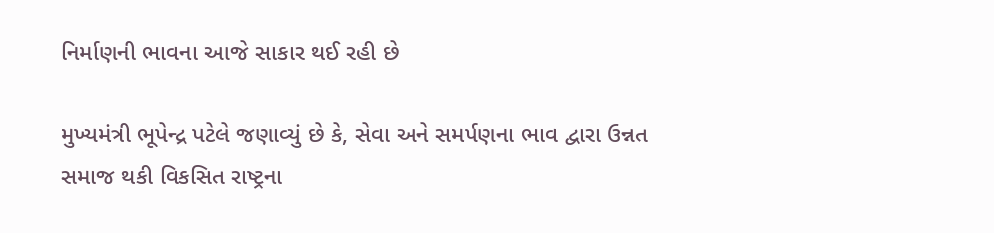નિર્માણની ભાવના આજે સાકાર થઈ રહી છે

મુખ્યમંત્રી ભૂપેન્દ્ર પટેલે જણાવ્યું છે કે, સેવા અને સમર્પણના ભાવ દ્વારા ઉન્નત સમાજ થકી વિકસિત રાષ્ટ્રના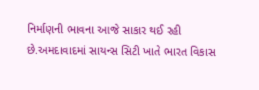નિર્માણની ભાવના આજે સાકાર થઈ રહી છે.અમદાવાદમાં સાયન્સ સિટી ખાતે ભારત વિકાસ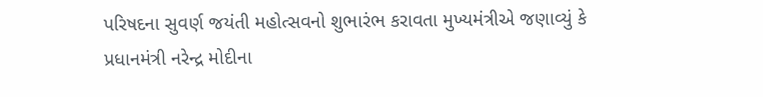પરિષદના સુવર્ણ જયંતી મહોત્સવનો શુભારંભ કરાવતા મુખ્યમંત્રીએ જણાવ્યું કે પ્રધાનમંત્રી નરેન્દ્ર મોદીના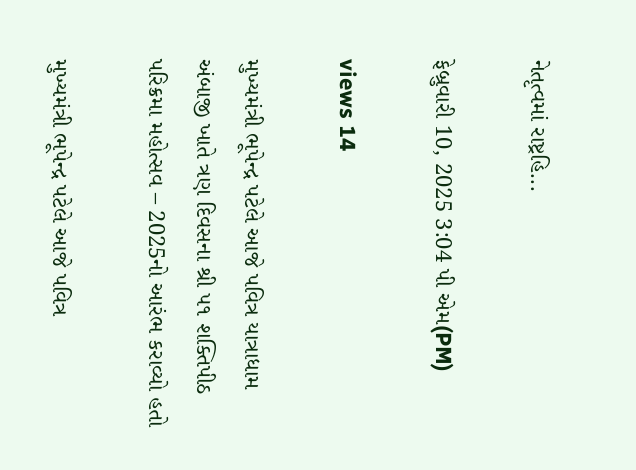નેતૃત્વમાં રાષ્ટ્રહિ...

ફેબ્રુવારી 10, 2025 3:04 પી એમ(PM)

views 14

મુખ્યમંત્રી ભૂપેન્દ્ર પટેલે આજે પવિત્ર યાત્રાધામ અંબાજી ખાતે ત્રણ દિવસના શ્રી ૫૧ શક્તિપીઠ પરિક્રમા મહોત્સવ – 2025નો આરંભ કરાવ્યો હતો

મુખ્યમંત્રી ભૂપેન્દ્ર પટેલે આજે પવિત્ર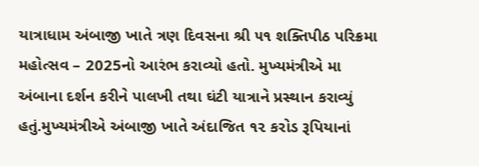યાત્રાધામ અંબાજી ખાતે ત્રણ દિવસના શ્રી ૫૧ શક્તિપીઠ પરિક્રમા મહોત્સવ – 2025નો આરંભ કરાવ્યો હતો. મુખ્યમંત્રીએ મા અંબાના દર્શન કરીને પાલખી તથા ઘંટી યાત્રાને પ્રસ્થાન કરાવ્યું હતું.મુખ્યમંત્રીએ અંબાજી ખાતે અંદાજિત ૧૨ કરોડ રૂપિયાનાં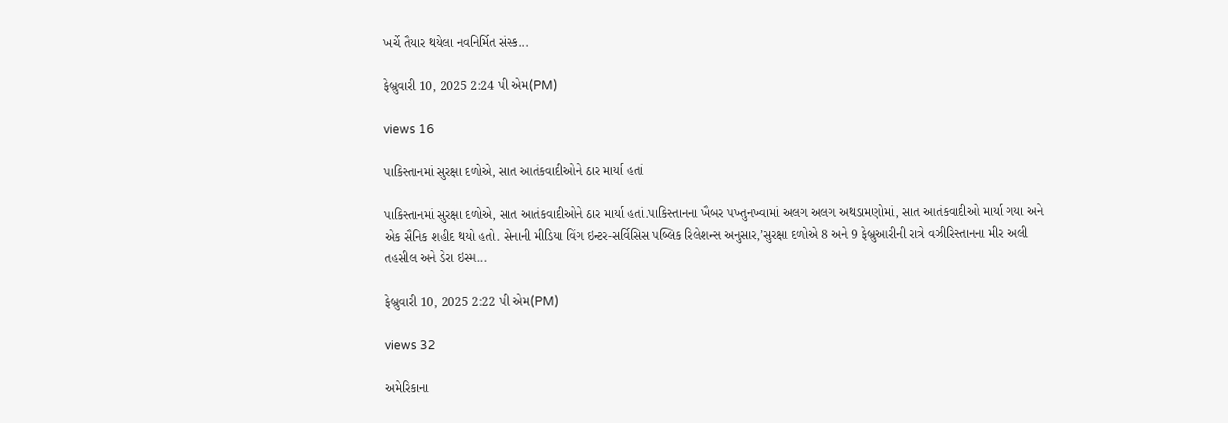ખર્ચે તૈયાર થયેલા નવનિર્મિત સંસ્ક...

ફેબ્રુવારી 10, 2025 2:24 પી એમ(PM)

views 16

પાકિસ્તાનમાં સુરક્ષા દળોએ, સાત આતંકવાદીઓને ઠાર માર્યા હતાં

પાકિસ્તાનમાં સુરક્ષા દળોએ, સાત આતંકવાદીઓને ઠાર માર્યા હતાં.પાકિસ્તાનના ખૈબર પખ્તુનખ્વામાં અલગ અલગ અથડામણોમાં, સાત આતંકવાદીઓ માર્યા ગયા અને એક સૈનિક શહીદ થયો હતો. સેનાની મીડિયા વિંગ ઇન્ટર-સર્વિસિસ પબ્લિક રિલેશન્સ અનુસાર,’સુરક્ષા દળોએ 8 અને 9 ફેબ્રુઆરીની રાત્રે વઝીરિસ્તાનના મીર અલી તહસીલ અને ડેરા ઇસ્મ...

ફેબ્રુવારી 10, 2025 2:22 પી એમ(PM)

views 32

અમેરિકાના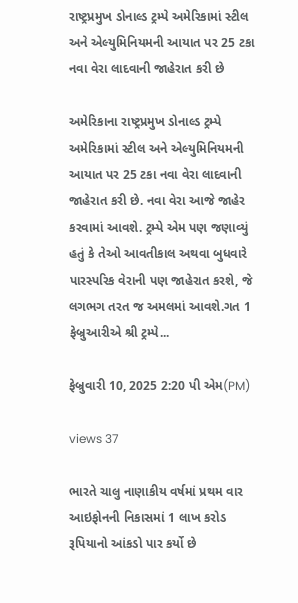રાષ્ટ્રપ્રમુખ ડોનાલ્ડ ટ્રમ્પે અમેરિકામાં સ્ટીલ અને એલ્યુમિનિયમની આયાત પર 25 ટકા નવા વેરા લાદવાની જાહેરાત કરી છે

અમેરિકાના રાષ્ટ્રપ્રમુખ ડોનાલ્ડ ટ્રમ્પે અમેરિકામાં સ્ટીલ અને એલ્યુમિનિયમની આયાત પર 25 ટકા નવા વેરા લાદવાની જાહેરાત કરી છે. નવા વેરા આજે જાહેર કરવામાં આવશે. ટ્રમ્પે એમ પણ જણાવ્યું હતું કે તેઓ આવતીકાલ અથવા બુધવારે પારસ્પરિક વેરાની પણ જાહેરાત કરશે, જે લગભગ તરત જ અમલમાં આવશે.ગત 1 ફેબ્રુઆરીએ શ્રી ટ્રમ્પે...

ફેબ્રુવારી 10, 2025 2:20 પી એમ(PM)

views 37

ભારતે ચાલુ નાણાકીય વર્ષમાં પ્રથમ વાર આઇફોનની નિકાસમાં 1 લાખ કરોડ રૂપિયાનો આંકડો પાર કર્યો છે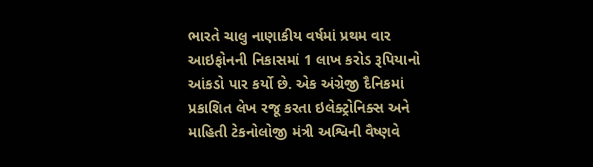ભારતે ચાલુ નાણાકીય વર્ષમાં પ્રથમ વાર આઇફોનની નિકાસમાં 1 લાખ કરોડ રૂપિયાનો આંકડો પાર કર્યો છે. એક અંગ્રેજી દૈનિકમાં પ્રકાશિત લેખ રજૂ કરતા ઇલેક્ટ્રોનિક્સ અને માહિતી ટેકનોલોજી મંત્રી અશ્વિની વૈષ્ણવે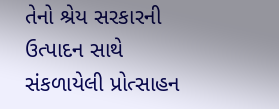તેનો શ્રેય સરકારની ઉત્પાદન સાથે સંકળાયેલી પ્રોત્સાહન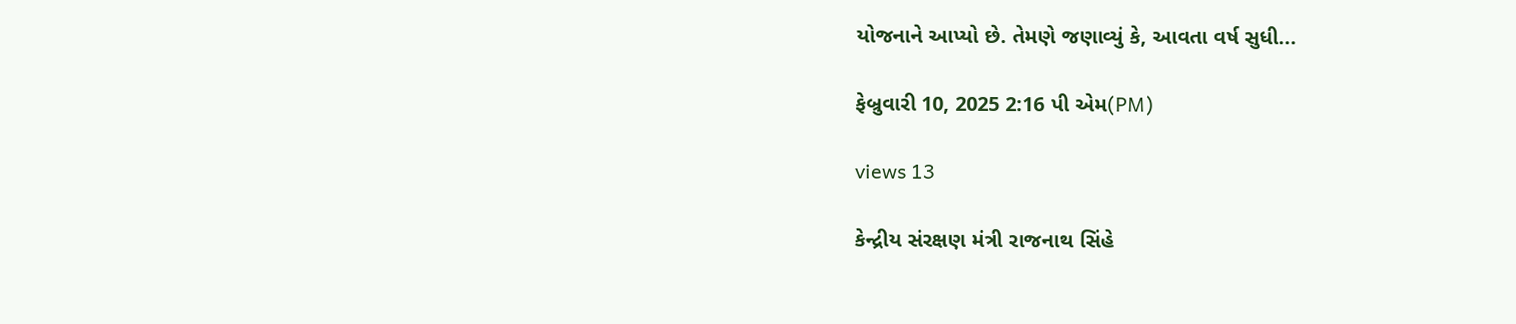યોજનાને આપ્યો છે. તેમણે જણાવ્યું કે, આવતા વર્ષ સુધી...

ફેબ્રુવારી 10, 2025 2:16 પી એમ(PM)

views 13

કેન્દ્રીય સંરક્ષણ મંત્રી રાજનાથ સિંહે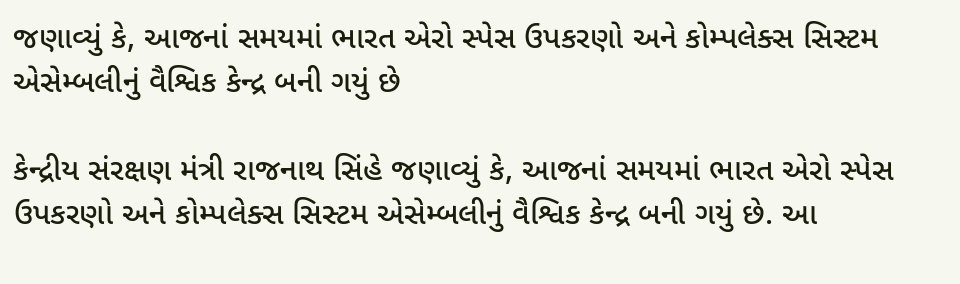જણાવ્યું કે, આજનાં સમયમાં ભારત એરો સ્પેસ ઉપકરણો અને કોમ્પલેક્સ સિસ્ટમ એસેમ્બલીનું વૈશ્વિક કેન્દ્ર બની ગયું છે

કેન્દ્રીય સંરક્ષણ મંત્રી રાજનાથ સિંહે જણાવ્યું કે, આજનાં સમયમાં ભારત એરો સ્પેસ ઉપકરણો અને કોમ્પલેક્સ સિસ્ટમ એસેમ્બલીનું વૈશ્વિક કેન્દ્ર બની ગયું છે. આ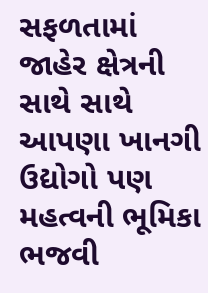સફળતામાં જાહેર ક્ષેત્રની સાથે સાથે આપણા ખાનગી ઉદ્યોગો પણ મહત્વની ભૂમિકા ભજવી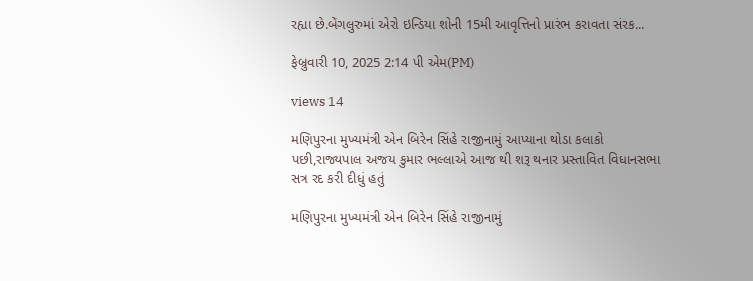રહ્યા છે.બેંગલુરુમાં એરો ઇન્ડિયા શોની 15મી આવૃત્તિનો પ્રારંભ કરાવતા સંરક...

ફેબ્રુવારી 10, 2025 2:14 પી એમ(PM)

views 14

મણિપુરના મુખ્યમંત્રી એન બિરેન સિંહે રાજીનામું આપ્યાના થોડા કલાકો પછી,રાજ્યપાલ અજય કુમાર ભલ્લાએ આજ થી શરૂ થનાર પ્રસ્તાવિત વિધાનસભા સત્ર રદ કરી દીધું હતું

મણિપુરના મુખ્યમંત્રી એન બિરેન સિંહે રાજીનામું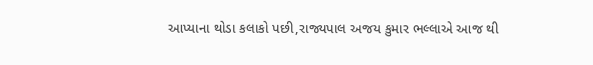આપ્યાના થોડા કલાકો પછી,રાજ્યપાલ અજય કુમાર ભલ્લાએ આજ થી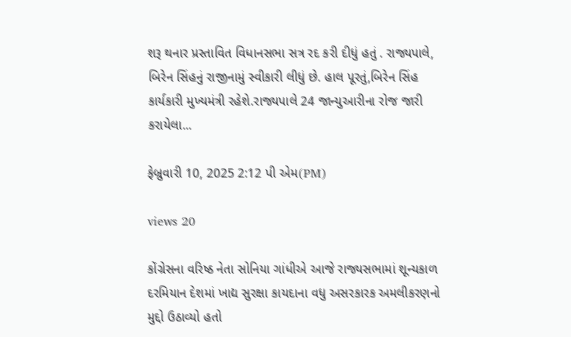શરૂ થનાર પ્રસ્તાવિત વિધાનસભા સત્ર રદ કરી દીધું હતું . રાજ્યપાલે, બિરેન સિંહનું રાજીનામું સ્વીકારી લીધું છે. હાલ પૂરતું,બિરેન સિંહ કાર્યકારી મુખ્યમંત્રી રહેશે.રાજ્યપાલે 24 જાન્યુઆરીના રોજ જારી કરાયેલા...

ફેબ્રુવારી 10, 2025 2:12 પી એમ(PM)

views 20

કોંગ્રેસના વરિષ્ઠ નેતા સોનિયા ગાંધીએ આજે રાજ્યસભામાં શૂન્યકાળ દરમિયાન દેશમાં ખાદ્ય સુરક્ષા કાયદાના વધુ અસરકારક અમલીકરણનો મુદ્દો ઉઠાવ્યો હતો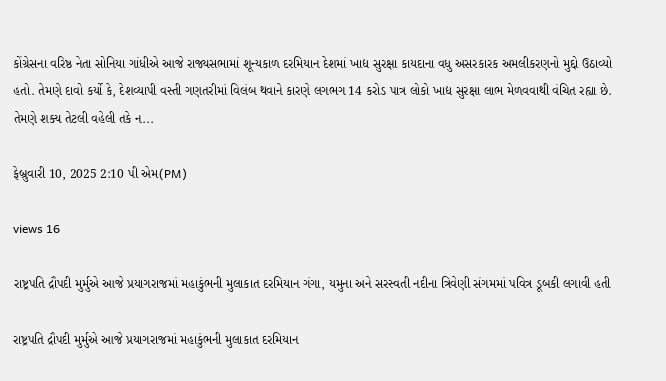કોંગ્રેસના વરિષ્ઠ નેતા સોનિયા ગાંધીએ આજે રાજ્યસભામાં શૂન્યકાળ દરમિયાન દેશમાં ખાદ્ય સુરક્ષા કાયદાના વધુ અસરકારક અમલીકરણનો મુદ્દો ઉઠાવ્યો હતો. તેમણે દાવો કર્યો કે, દેશવ્યાપી વસ્તી ગણતરીમાં વિલંબ થવાને કારણે લગભગ 14 કરોડ પાત્ર લોકો ખાદ્ય સુરક્ષા લાભ મેળવવાથી વંચિત રહ્યા છે. તેમણે શક્ય તેટલી વહેલી તકે ન...

ફેબ્રુવારી 10, 2025 2:10 પી એમ(PM)

views 16

રાષ્ટ્રપતિ દ્રૌપદી મુર્મુએ આજે પ્રયાગરાજમાં મહાકુંભની મુલાકાત દરમિયાન ગંગા, યમુના અને સરસ્વતી નદીના ત્રિવેણી સંગમમાં પવિત્ર ડૂબકી લગાવી હતી

રાષ્ટ્રપતિ દ્રૌપદી મુર્મુએ આજે પ્રયાગરાજમાં મહાકુંભની મુલાકાત દરમિયાન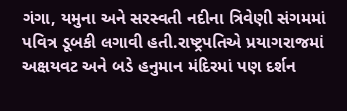ગંગા, યમુના અને સરસ્વતી નદીના ત્રિવેણી સંગમમાં પવિત્ર ડૂબકી લગાવી હતી.રાષ્ટ્રપતિએ પ્રયાગરાજમાં અક્ષયવટ અને બડે હનુમાન મંદિરમાં પણ દર્શન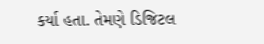કર્યા હતા. તેમણે ડિજિટલ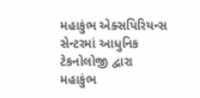મહાકુંભ એક્સપિરિયન્સ સેન્ટરમાં આધુનિક ટેકનોલોજી દ્વારા મહાકુંભ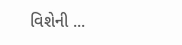વિશેની ...